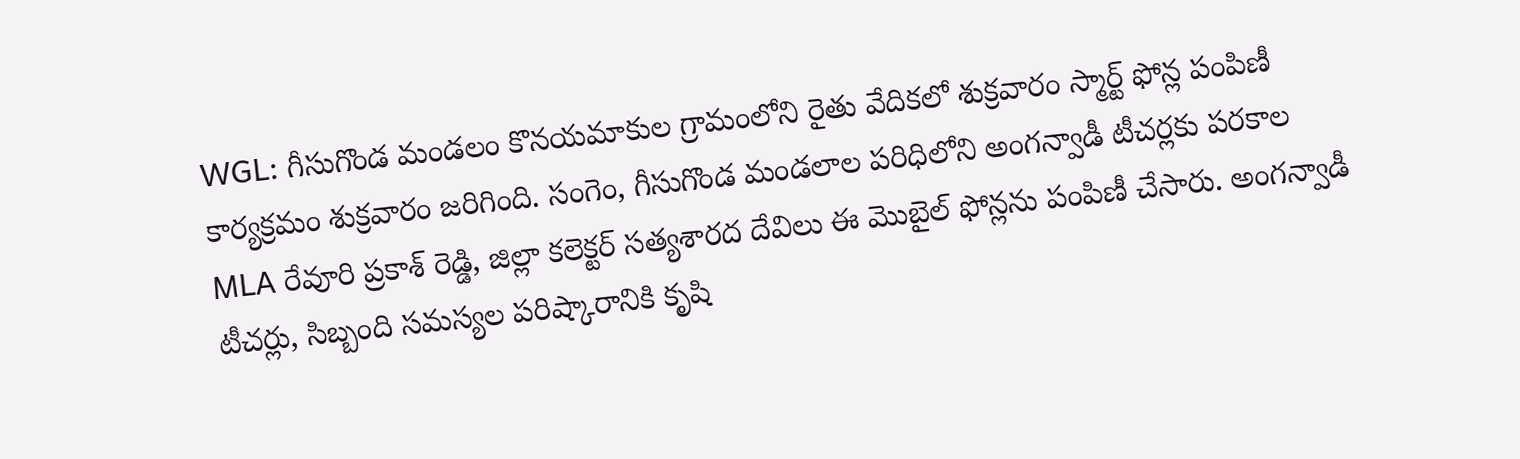WGL: గీసుగొండ మండలం కొనయమాకుల గ్రామంలోని రైతు వేదికలో శుక్రవారం స్మార్ట్ ఫోన్ల పంపిణీ కార్యక్రమం శుక్రవారం జరిగింది. సంగెం, గీసుగొండ మండలాల పరిధిలోని అంగన్వాడీ టీచర్లకు పరకాల MLA రేవూరి ప్రకాశ్ రెడ్డి, జిల్లా కలెక్టర్ సత్యశారద దేవిలు ఈ మొబైల్ ఫోన్లను పంపిణీ చేసారు. అంగన్వాడీ టీచర్లు, సిబ్బంది సమస్యల పరిష్కారానికి కృషి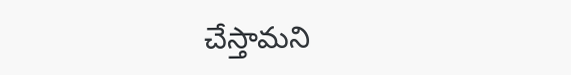చేస్తామని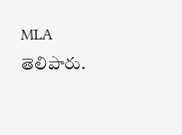MLA తెలిపారు.